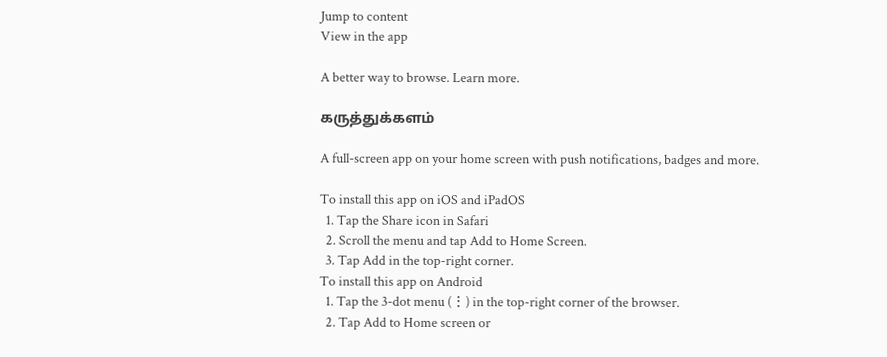Jump to content
View in the app

A better way to browse. Learn more.

கருத்துக்களம்

A full-screen app on your home screen with push notifications, badges and more.

To install this app on iOS and iPadOS
  1. Tap the Share icon in Safari
  2. Scroll the menu and tap Add to Home Screen.
  3. Tap Add in the top-right corner.
To install this app on Android
  1. Tap the 3-dot menu (⋮) in the top-right corner of the browser.
  2. Tap Add to Home screen or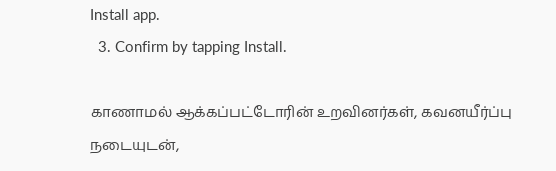Install app.
  3. Confirm by tapping Install.

காணாமல் ஆக்கப்பட்டோரின் உறவினர்கள், கவனயீர்ப்பு நடையுடன்,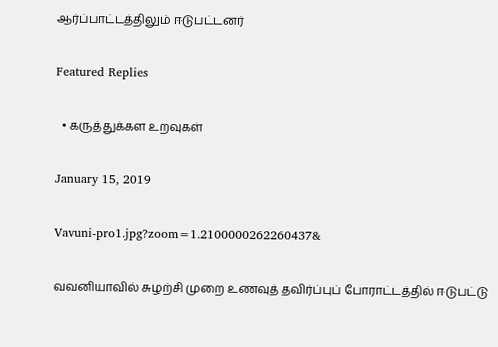ஆர்ப்பாட்டத்திலும் ஈடுபட்டனர்

Featured Replies

  • கருத்துக்கள உறவுகள்

January 15, 2019

Vavuni-pro1.jpg?zoom=1.2100000262260437&

வவனியாவில் சுழற்சி முறை உணவுத் தவிர்ப்புப் போராட்டத்தில் ஈடுபட்டு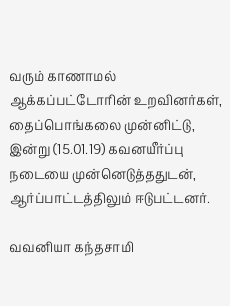வரும் காணாமல் ஆக்கப்பட்டோரின் உறவினர்கள், தைப்பொங்கலை முன்னிட்டு, இன்று (15.01.19) கவனயீர்ப்பு நடையை முன்னெடுத்ததுடன், ஆர்ப்பாட்டத்திலும் ஈடுபட்டனர்.

வவனியா கந்தசாமி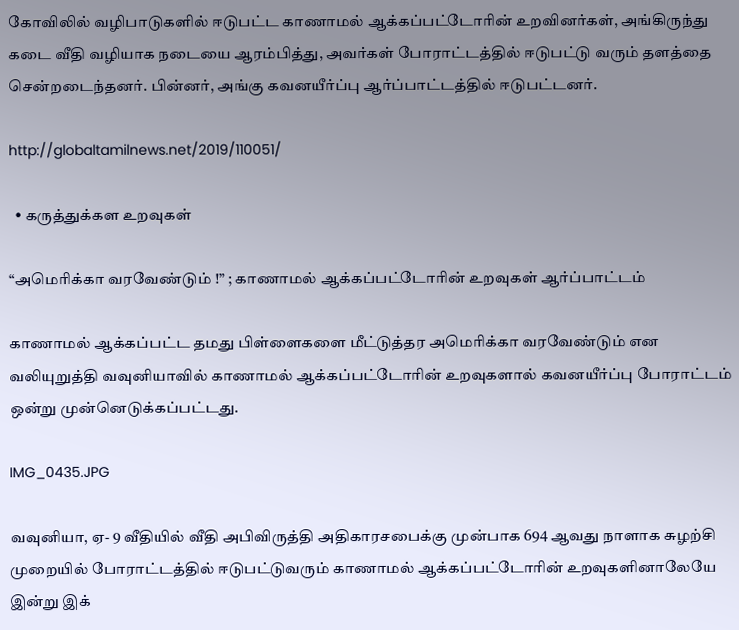கோவிலில் வழிபாடுகளில் ஈடுபட்ட காணாமல் ஆக்கப்பட்டோரின் உறவினர்கள், அங்கிருந்து கடை வீதி வழியாக நடையை ஆரம்பித்து, அவர்கள் போராட்டத்தில் ஈடுபட்டு வரும் தளத்தை சென்றடைந்தனர். பின்னர், அங்கு கவனயீர்ப்பு ஆர்ப்பாட்டத்தில் ஈடுபட்டனர்.

http://globaltamilnews.net/2019/110051/

  • கருத்துக்கள உறவுகள்

“அமெரிக்கா வரவேண்டும் !” ; காணாமல் ஆக்கப்பட்டோரின் உறவுகள் ஆர்ப்பாட்டம்

காணாமல் ஆக்கப்பட்ட தமது பிள்ளைகளை மீட்டுத்தர அமெரிக்கா வரவேண்டும் என வலியுறுத்தி வவுனியாவில் காணாமல் ஆக்கப்பட்டோரின் உறவுகளால் கவனயீர்ப்பு போராட்டம் ஒன்று முன்னெடுக்கப்பட்டது.

IMG_0435.JPG

வவுனியா, ஏ- 9 வீதியில் வீதி அபிவிருத்தி அதிகாரசபைக்கு முன்பாக 694 ஆவது நாளாக சுழற்சி முறையில் போராட்டத்தில் ஈடுபட்டுவரும் காணாமல் ஆக்கப்பட்டோரின் உறவுகளினாலேயே இன்று இக்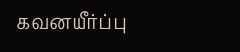கவனயீர்ப்பு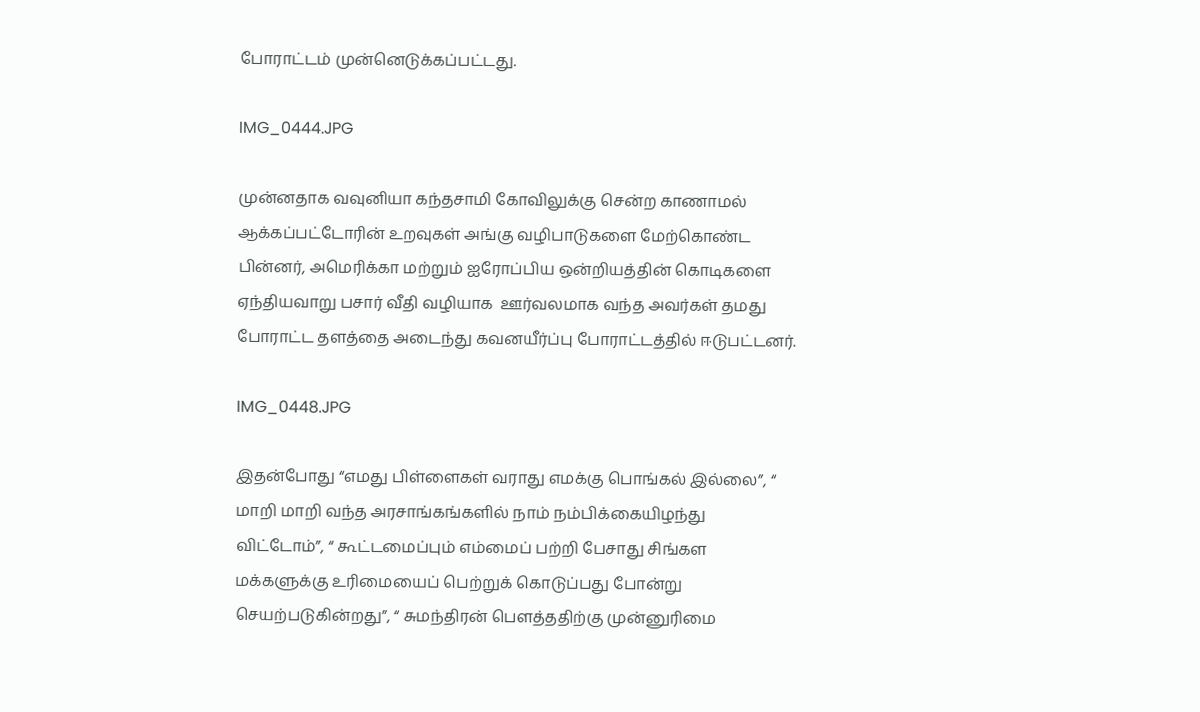போராட்டம் முன்னெடுக்கப்பட்டது.

IMG_0444.JPG

முன்னதாக வவுனியா கந்தசாமி கோவிலுக்கு சென்ற காணாமல் ஆக்கப்பட்டோரின் உறவுகள் அங்கு வழிபாடுகளை மேற்கொண்ட பின்னர், அமெரிக்கா மற்றும் ஐரோப்பிய ஒன்றியத்தின் கொடிகளை ஏந்தியவாறு பசார் வீதி வழியாக  ஊர்வலமாக வந்த அவர்கள் தமது போராட்ட தளத்தை அடைந்து கவனயீர்ப்பு போராட்டத்தில் ஈடுபட்டனர்.

IMG_0448.JPG

இதன்போது “எமது பிள்ளைகள் வராது எமக்கு பொங்கல் இல்லை”, “ மாறி மாறி வந்த அரசாங்கங்களில் நாம் நம்பிக்கையிழந்து விட்டோம்”, “ கூட்டமைப்பும் எம்மைப் பற்றி பேசாது சிங்கள மக்களுக்கு உரிமையைப் பெற்றுக் கொடுப்பது போன்று செயற்படுகின்றது”, “ சுமந்திரன் பௌத்ததிற்கு முன்னுரிமை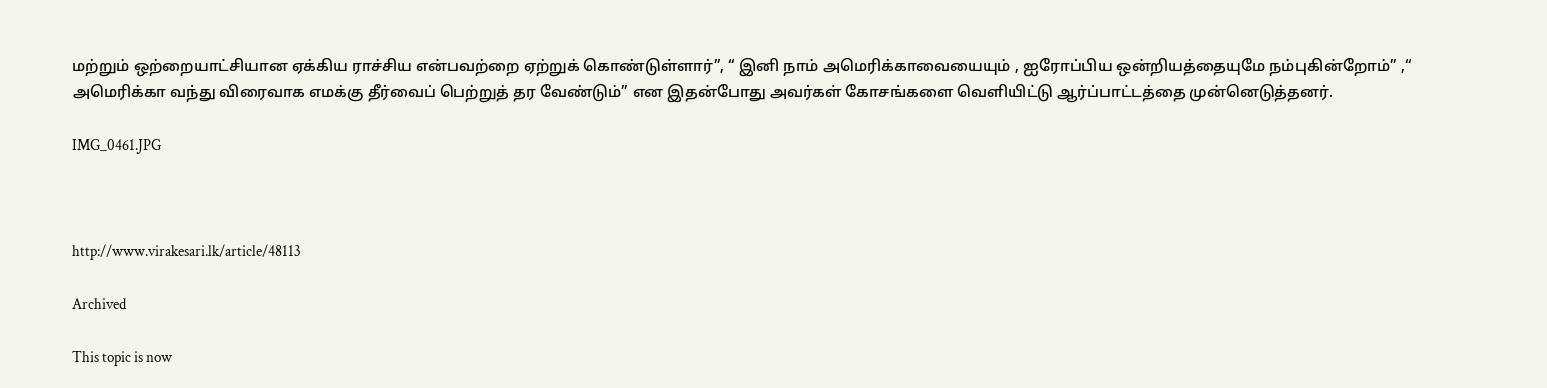மற்றும் ஒற்றையாட்சியான ஏக்கிய ராச்சிய என்பவற்றை ஏற்றுக் கொண்டுள்ளார்”, “ இனி நாம் அமெரிக்காவையையும் , ஐரோப்பிய ஒன்றியத்தையுமே நம்புகின்றோம்” ,“ அமெரிக்கா வந்து விரைவாக எமக்கு தீர்வைப் பெற்றுத் தர வேண்டும்” என இதன்போது அவர்கள் கோசங்களை வெளியிட்டு ஆர்ப்பாட்டத்தை முன்னெடுத்தனர்.

IMG_0461.JPG



http://www.virakesari.lk/article/48113

Archived

This topic is now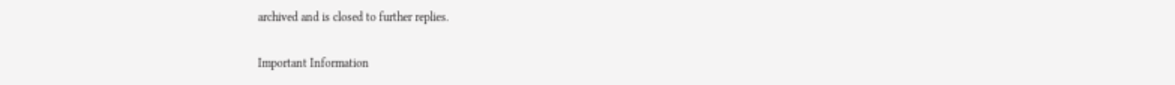archived and is closed to further replies.

Important Information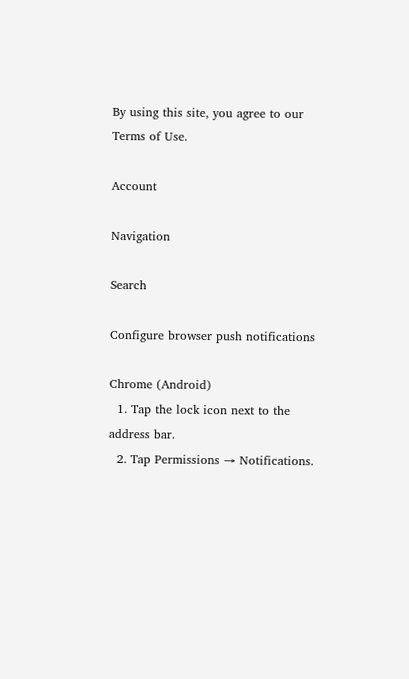By using this site, you agree to our Terms of Use.

Account

Navigation

Search

Configure browser push notifications

Chrome (Android)
  1. Tap the lock icon next to the address bar.
  2. Tap Permissions → Notifications.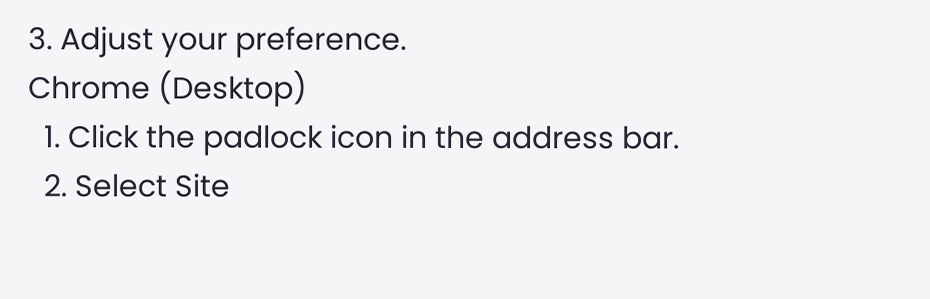3. Adjust your preference.
Chrome (Desktop)
  1. Click the padlock icon in the address bar.
  2. Select Site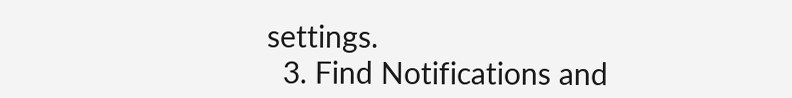settings.
  3. Find Notifications and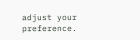adjust your preference.